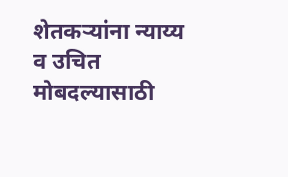शेतकऱ्यांना न्याय्य व उचित मोबदल्यासाठी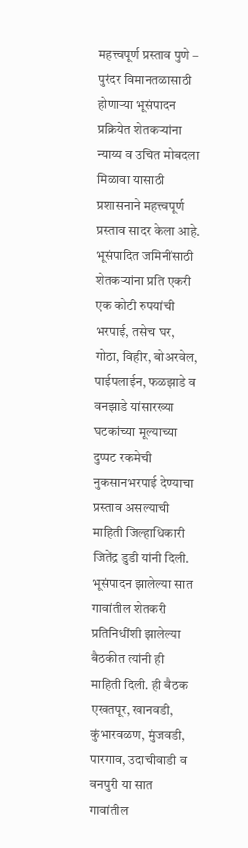महत्त्वपूर्ण प्रस्ताव पुणे – पुरंदर विमानतळासाठी होणाऱ्या भूसंपादन प्रक्रियेत शेतकऱ्यांना न्याय्य व उचित मोबदला मिळावा यासाठी प्रशासनाने महत्त्वपूर्ण प्रस्ताव सादर केला आहे. भूसंपादित जमिनींसाठी शेतकऱ्यांना प्रति एकरी एक कोटी रुपयांची भरपाई, तसेच घर, गोठा, विहीर, बोअरवेल, पाईपलाईन, फळझाडे व वनझाडे यांसारख्या घटकांच्या मूल्याच्या दुप्पट रकमेची नुकसानभरपाई देण्याचा प्रस्ताव असल्याची माहिती जिल्हाधिकारी जितेंद्र डुडी यांनी दिली. भूसंपादन झालेल्या सात गावांतील शेतकरी प्रतिनिधींशी झालेल्या बैठकीत त्यांनी ही माहिती दिली. ही बैठक एखतपूर, खानवडी, कुंभारवळण, मुंजवडी, पारगाव, उदाचीवाडी व वनपुरी या सात गावांतील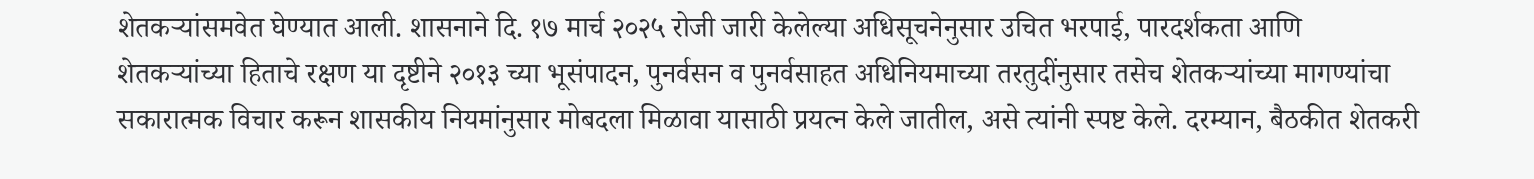शेतकऱ्यांसमवेत घेण्यात आली. शासनाने दि. १७ मार्च २०२५ रोजी जारी केलेल्या अधिसूचनेनुसार उचित भरपाई, पारदर्शकता आणि शेतकऱ्यांच्या हिताचे रक्षण या दृष्टीने २०१३ च्या भूसंपादन, पुनर्वसन व पुनर्वसाहत अधिनियमाच्या तरतुदींनुसार तसेच शेतकऱ्यांच्या मागण्यांचा सकारात्मक विचार करून शासकीय नियमांनुसार मोबदला मिळावा यासाठी प्रयत्न केले जातील, असे त्यांनी स्पष्ट केले. दरम्यान, बैठकीत शेतकरी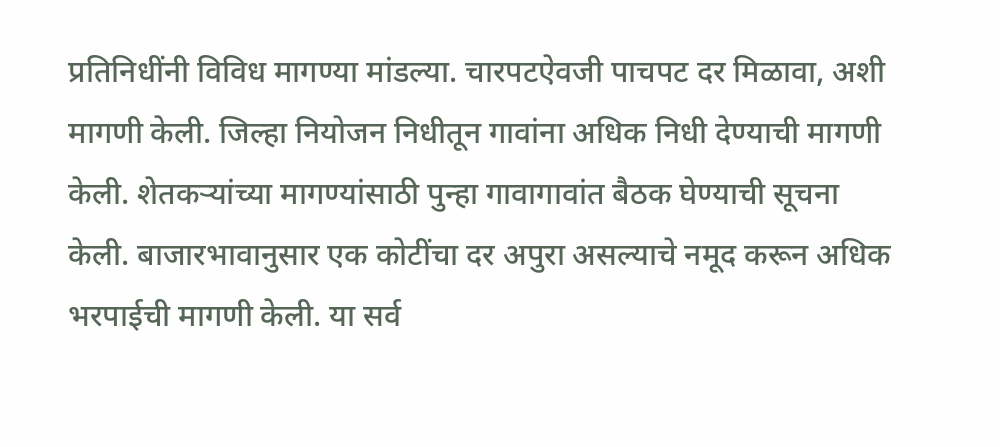प्रतिनिधींनी विविध मागण्या मांडल्या. चारपटऐवजी पाचपट दर मिळावा, अशी मागणी केली. जिल्हा नियोजन निधीतून गावांना अधिक निधी देण्याची मागणी केली. शेतकऱ्यांच्या मागण्यांसाठी पुन्हा गावागावांत बैठक घेण्याची सूचना केली. बाजारभावानुसार एक कोटींचा दर अपुरा असल्याचे नमूद करून अधिक भरपाईची मागणी केली. या सर्व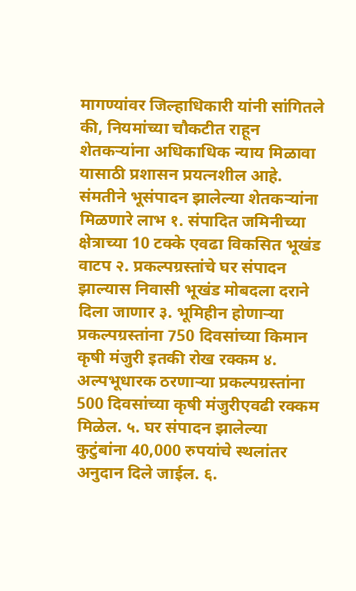मागण्यांवर जिल्हाधिकारी यांनी सांगितले की, नियमांच्या चौकटीत राहून शेतकऱ्यांना अधिकाधिक न्याय मिळावा यासाठी प्रशासन प्रयत्नशील आहे. संमतीने भूसंपादन झालेल्या शेतकऱ्यांना मिळणारे लाभ १. संपादित जमिनीच्या क्षेत्राच्या 10 टक्के एवढा विकसित भूखंड वाटप २. प्रकल्पग्रस्तांचे घर संपादन झाल्यास निवासी भूखंड मोबदला दराने दिला जाणार ३. भूमिहीन होणाऱ्या प्रकल्पग्रस्तांना 750 दिवसांच्या किमान कृषी मंजुरी इतकी रोख रक्कम ४. अल्पभूधारक ठरणाऱ्या प्रकल्पग्रस्तांना 500 दिवसांच्या कृषी मंजुरीएवढी रक्कम मिळेल. ५. घर संपादन झालेल्या कुटुंबांना 40,000 रुपयांचे स्थलांतर अनुदान दिले जाईल. ६.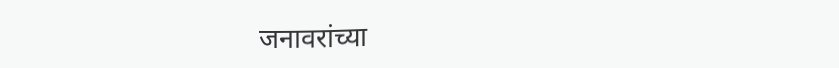जनावरांच्या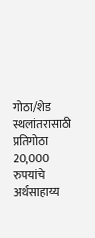गोठा/शेड स्थलांतरासाठी प्रतिगोठा 20,000 रुपयांचे अर्थसाहाय्य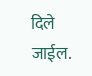दिले जाईल.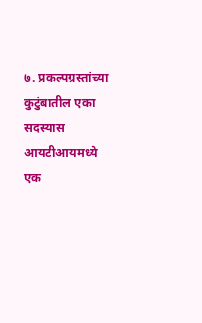७. प्रकल्पग्रस्तांच्या कुटुंबातील एका सदस्यास आयटीआयमध्ये एक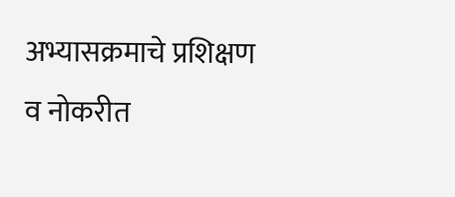अभ्यासक्रमाचे प्रशिक्षण व नोकरीत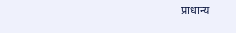प्राधान्य